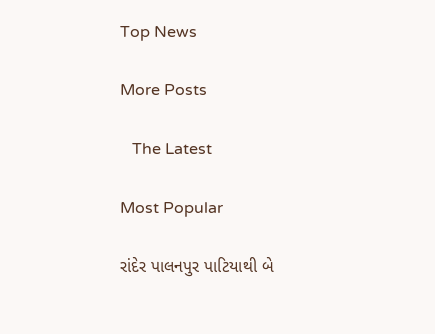Top News

More Posts

   The Latest

Most Popular

રાંદેર પાલનપુર પાટિયાથી બે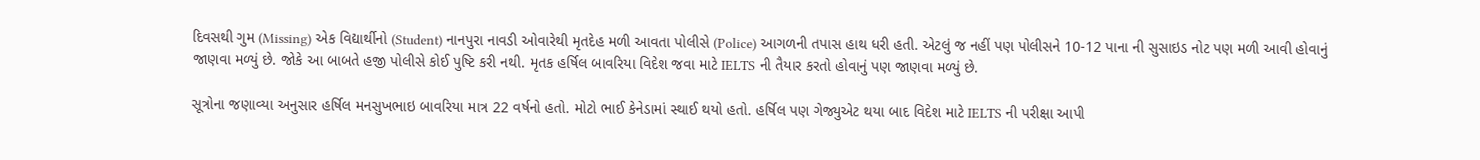દિવસથી ગુમ (Missing) એક વિદ્યાર્થીનો (Student) નાનપુરા નાવડી ઓવારેથી મૃતદેહ મળી આવતા પોલીસે (Police) આગળની તપાસ હાથ ધરી હતી. એટલું જ નહીં પણ પોલીસને 10-12 પાના ની સુસાઇડ નોટ પણ મળી આવી હોવાનું જાણવા મળ્યું છે. જોકે આ બાબતે હજી પોલીસે કોઈ પુષ્ટિ કરી નથી. મૃતક હર્ષિલ બાવરિયા વિદેશ જવા માટે IELTS ની તૈયાર કરતો હોવાનું પણ જાણવા મળ્યું છે.

સૂત્રોના જણાવ્યા અનુસાર હર્ષિલ મનસુખભાઇ બાવરિયા માત્ર 22 વર્ષનો હતો. મોટો ભાઈ કેનેડામાં સ્થાઈ થયો હતો. હર્ષિલ પણ ગેજ્યુએટ થયા બાદ વિદેશ માટે IELTS ની પરીક્ષા આપી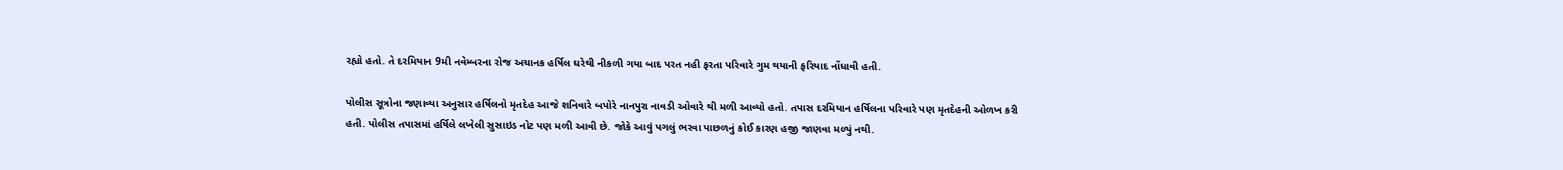રહ્યો હતો. તે દરમિયાન 9મી નવેમ્બરના રોજ અચાનક હર્ષિલ ઘરેથી નીકળી ગયા બાદ પરત નહી ફરતા પરિવારે ગુમ થયાની ફરિયાદ નોંધાવી હતી.

પોલીસ સૂત્રોના જણાવ્યા અનુસાર હર્ષિલનો મૃતદેહ આજે શનિવારે બપોરે નાનપુરા નાવડી ઓવારે થી મળી આવ્યો હતો. તપાસ દરમિયાન હર્ષિલના પરિવારે પણ મૃતદેહની ઓળખ કરી હતી. પોલીસ તપાસમાં હર્ષિલે લખેલી સુસાઇડ નોટ પણ મળી આવી છે. જોકે આવું પગલું ભરવા પાછળનું કોઈ કારણ હજી જાણવા મળ્યું નથી.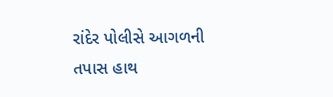રાંદેર પોલીસે આગળની તપાસ હાથ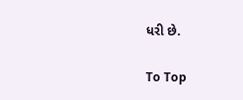ધરી છે.

To Top